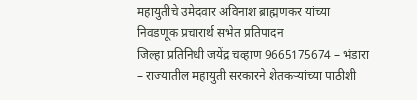महायुतीचे उमेदवार अविनाश ब्राह्मणकर यांच्या निवडणूक प्रचारार्थ सभेत प्रतिपादन
जिल्हा प्रतिनिधी जयेंद्र चव्हाण 9665175674 – भंडारा – राज्यातील महायुती सरकारने शेतकऱ्यांच्या पाठीशी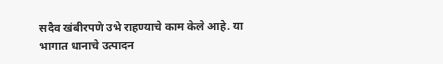सदैव खंबीरपणे उभे राहण्याचे काम केले आहे. या भागात धानाचे उत्पादन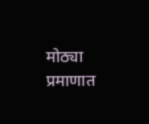मोठ्या प्रमाणात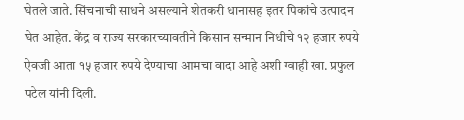घेतले जाते. सिंचनाची साधने असल्याने शेतकरी धानासह इतर पिकांचे उत्पादन घेत आहेत. केंद्र व राज्य सरकारच्यावतीने किसान सन्मान निधीचे १२ हजार रुपये ऐवजी आता १५ हजार रुपये देण्याचा आमचा वादा आहे अशी ग्वाही खा. प्रफुल पटेल यांनी दिली.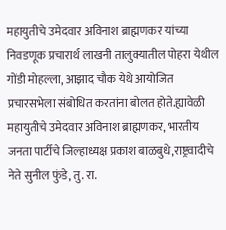महायुतीचे उमेदवार अविनाश ब्राह्मणकर यांच्या निवडणूक प्रचारार्थ लाखनी तालुक्यातील पोहरा येथील गोंडी मोहल्ला, आझाद चौक येथे आयोजित प्रचारसभेला संबोधित करतांना बोलत होते.ह्यावेळी महायुतीचे उमेदवार अविनाश ब्राह्मणकर, भारतीय जनता पार्टीचे जिल्हाध्यक्ष प्रकाश बाळबुधे,राष्ट्रवादीचे नेते सुनील फुंडे, तु. रा.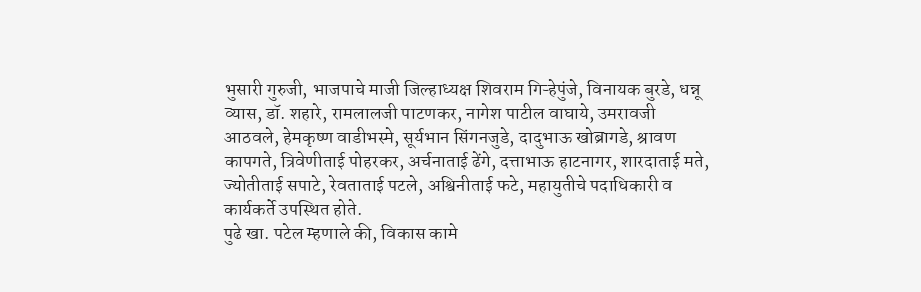भुसारी गुरुजी, भाजपाचे माजी जिल्हाध्यक्ष शिवराम गिऱ्हेपुंजे, विनायक बुरडे, धन्नू व्यास, डॉ. शहारे, रामलालजी पाटणकर, नागेश पाटील वाघाये, उमरावजी आठवले, हेमकृष्ण वाडीभस्मे, सूर्यभान सिंगनजुडे, दादुभाऊ खोब्रागडे, श्रावण कापगते, त्रिवेणीताई पोहरकर, अर्चनाताई ढेंगे, दत्ताभाऊ हाटनागर, शारदाताई मते, ज्योतीताई सपाटे, रेवताताई पटले, अश्विनीताई फटे, महायुतीचे पदाधिकारी व कार्यकर्ते उपस्थित होते.
पुढे खा. पटेल म्हणाले की, विकास कामे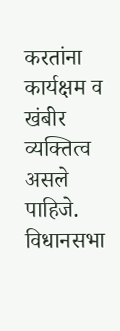करतांना कार्यक्षम व खंबीर व्यक्तित्व असले पाहिजे. विधानसभा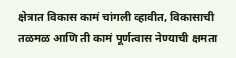क्षेत्रात विकास कामं चांगली व्हावीत, विकासाची तळमळ आणि ती कामं पूर्णत्वास नेण्याची क्षमता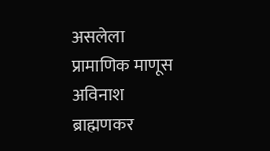असलेला प्रामाणिक माणूस अविनाश ब्राह्मणकर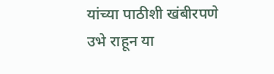यांच्या पाठीशी खंबीरपणे उभे राहून या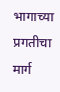भागाच्या प्रगतीचा मार्ग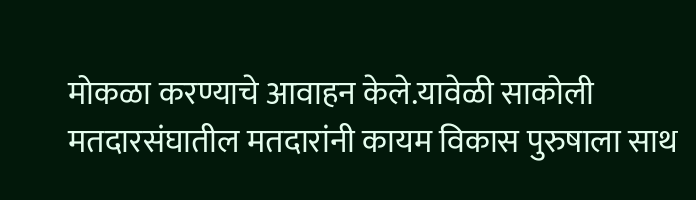मोकळा करण्याचे आवाहन केले.यावेळी साकोली मतदारसंघातील मतदारांनी कायम विकास पुरुषाला साथ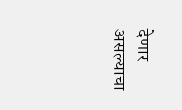देणार असल्याचा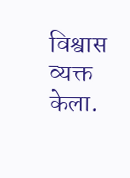विश्वास व्यक्त केला.